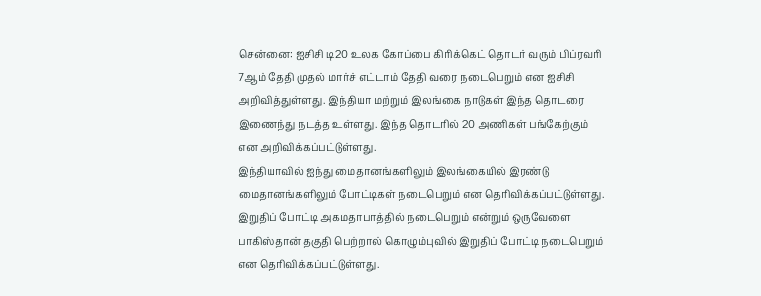சென்னை: ஐசிசி டி20 உலக கோப்பை கிரிக்கெட் தொடர் வரும் பிப்ரவரி 7ஆம் தேதி முதல் மார்ச் எட்டாம் தேதி வரை நடைபெறும் என ஐசிசி அறிவித்துள்ளது. இந்தியா மற்றும் இலங்கை நாடுகள் இந்த தொடரை இணைந்து நடத்த உள்ளது. இந்த தொடரில் 20 அணிகள் பங்கேற்கும் என அறிவிக்கப்பட்டுள்ளது.
இந்தியாவில் ஐந்து மைதானங்களிலும் இலங்கையில் இரண்டு மைதானங்களிலும் போட்டிகள் நடைபெறும் என தெரிவிக்கப்பட்டுள்ளது. இறுதிப் போட்டி அகமதாபாத்தில் நடைபெறும் என்றும் ஒருவேளை பாகிஸ்தான் தகுதி பெற்றால் கொழும்புவில் இறுதிப் போட்டி நடைபெறும் என தெரிவிக்கப்பட்டுள்ளது.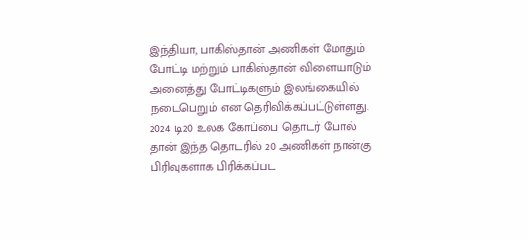இந்தியா, பாகிஸ்தான் அணிகள் மோதும் போட்டி மற்றும் பாகிஸ்தான் விளையாடும் அனைத்து போட்டிகளும் இலங்கையில் நடைபெறும் என தெரிவிக்கப்பட்டுள்ளது. 2024 டி20 உலக கோப்பை தொடர் போல் தான் இந்த தொடரில் 20 அணிகள் நான்கு பிரிவுகளாக பிரிக்கப்பட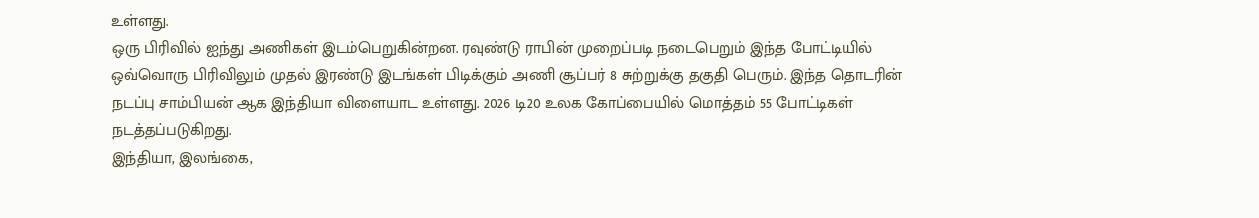உள்ளது.
ஒரு பிரிவில் ஐந்து அணிகள் இடம்பெறுகின்றன. ரவுண்டு ராபின் முறைப்படி நடைபெறும் இந்த போட்டியில் ஒவ்வொரு பிரிவிலும் முதல் இரண்டு இடங்கள் பிடிக்கும் அணி சூப்பர் 8 சுற்றுக்கு தகுதி பெரும். இந்த தொடரின் நடப்பு சாம்பியன் ஆக இந்தியா விளையாட உள்ளது. 2026 டி20 உலக கோப்பையில் மொத்தம் 55 போட்டிகள் நடத்தப்படுகிறது.
இந்தியா, இலங்கை,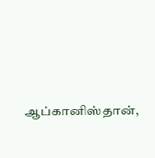ஆப்கானிஸ்தான்,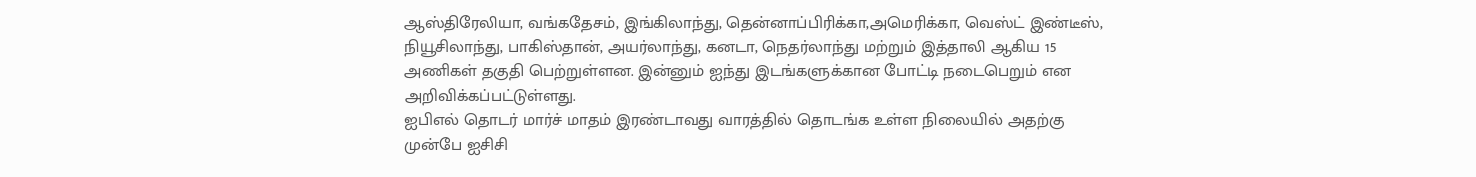ஆஸ்திரேலியா, வங்கதேசம், இங்கிலாந்து, தென்னாப்பிரிக்கா,அமெரிக்கா, வெஸ்ட் இண்டீஸ், நியூசிலாந்து, பாகிஸ்தான், அயர்லாந்து, கனடா, நெதர்லாந்து மற்றும் இத்தாலி ஆகிய 15 அணிகள் தகுதி பெற்றுள்ளன. இன்னும் ஐந்து இடங்களுக்கான போட்டி நடைபெறும் என அறிவிக்கப்பட்டுள்ளது.
ஐபிஎல் தொடர் மார்ச் மாதம் இரண்டாவது வாரத்தில் தொடங்க உள்ள நிலையில் அதற்கு முன்பே ஐசிசி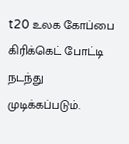t20 உலக கோப்பை கிரிக்கெட் போட்டி நடந்து முடிக்கப்படும்.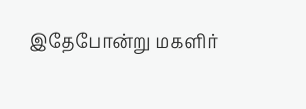இதேபோன்று மகளிர்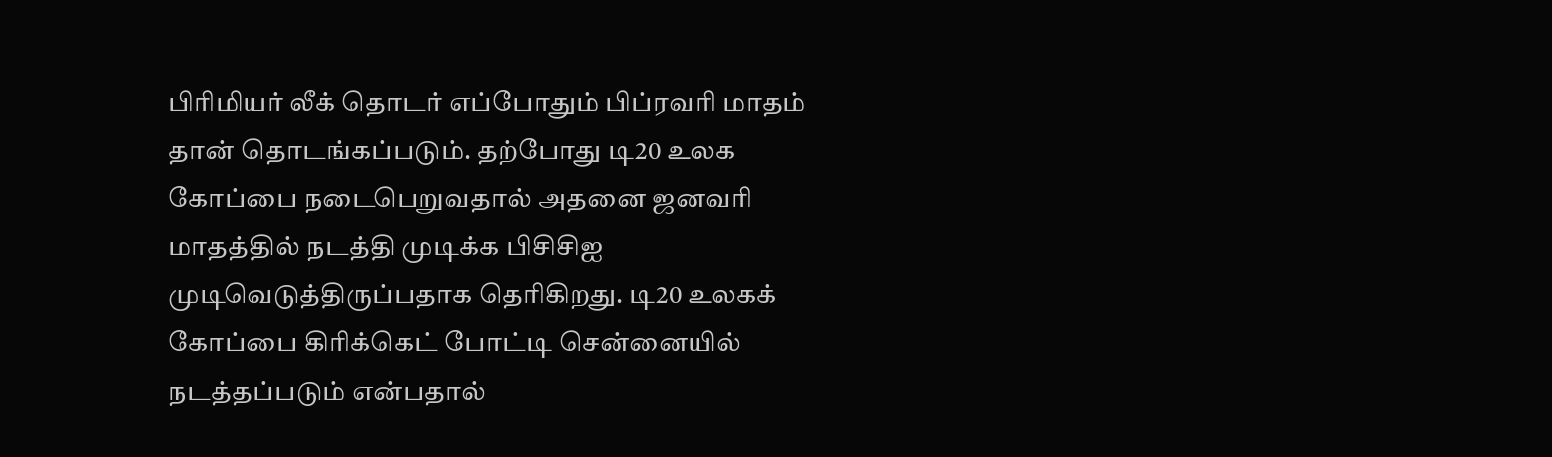பிரிமியர் லீக் தொடர் எப்போதும் பிப்ரவரி மாதம் தான் தொடங்கப்படும். தற்போது டி20 உலக கோப்பை நடைபெறுவதால் அதனை ஜனவரி மாதத்தில் நடத்தி முடிக்க பிசிசிஐ முடிவெடுத்திருப்பதாக தெரிகிறது. டி20 உலகக் கோப்பை கிரிக்கெட் போட்டி சென்னையில் நடத்தப்படும் என்பதால்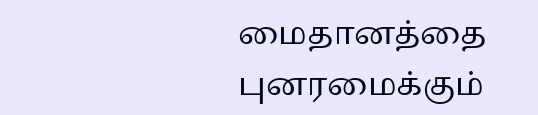மைதானத்தை புனரமைக்கும்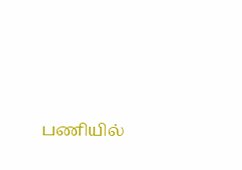பணியில்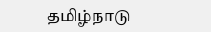தமிழ்நாடு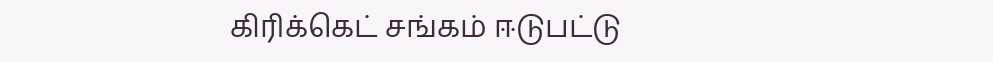கிரிக்கெட் சங்கம் ஈடுபட்டு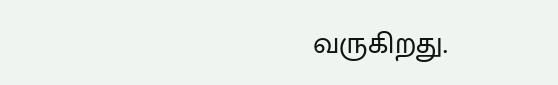வருகிறது.